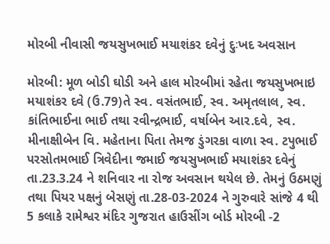મોરબી નીવાસી જયસુખભાઈ મયાશંકર દવેનું દુઃખદ અવસાન

મોરબી: મૂળ બોડી ઘોડી અને હાલ મોરબીમાં રહેતા જયસુખભાઇ મયાશંકર દવે (ઉ.79)તે સ્વ. વસંતભાઈ, સ્વ. અમૃતલાલ, સ્વ. કાંતિભાઈના ભાઈ તથા રવીન્દ્રભાઈ, વર્ષાબેન આર.દવે, સ્વ. મીનાક્ષીબેન વિ. મહેતાના પિતા તેમજ ડુંગરકા વાળા સ્વ. ટપુભાઈ પરસોતમભાઈ ત્રિવેદીના જમાઈ જયસુખભાઈ મયાશંકર દવેનું તા.23.3.24 ને શનિવાર ના રોજ અવસાન થયેલ છે. તેમનું ઉઠમણું તથા પિયર પક્ષનું બેસણું તા.28-03-2024 ને ગુરુવારે સાંજે 4 થી 5 કલાકે રામેશ્વર મંદિર ગુજરાત હાઉસીંગ બોર્ડ મોરબી -2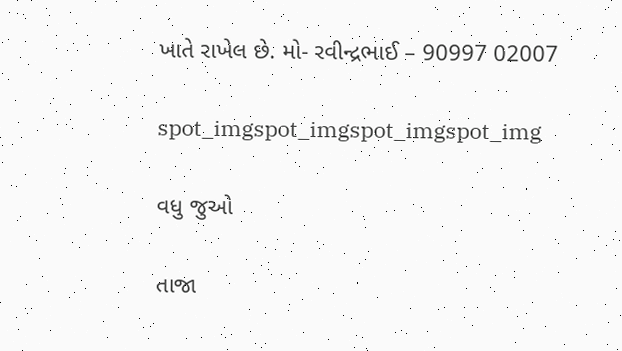ખાતે રાખેલ છે. મો- રવીન્દ્રભાઈ – 90997 02007

spot_imgspot_imgspot_imgspot_img

વધુ જુઓ

તાજા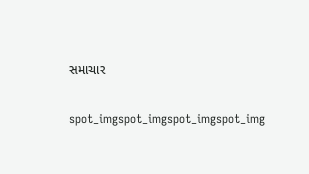સમાચાર

spot_imgspot_imgspot_imgspot_img